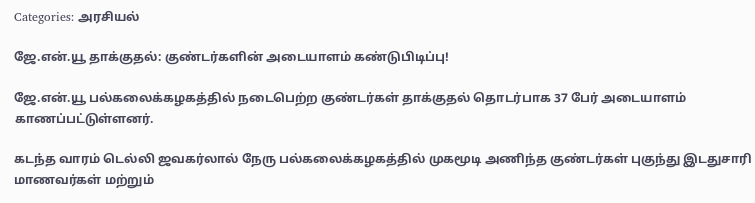Categories: அரசியல்

ஜே.என்.யூ தாக்குதல்: குண்டர்களின் அடையாளம் கண்டுபிடிப்பு!

ஜே.என்.யூ பல்கலைக்கழகத்தில் நடைபெற்ற குண்டர்கள் தாக்குதல் தொடர்பாக 37 பேர் அடையாளம் காணப்பட்டுள்ளனர்.

கடந்த வாரம் டெல்லி ஜவகர்லால் நேரு பல்கலைக்கழகத்தில் முகமூடி அணிந்த குண்டர்கள் புகுந்து இடதுசாரி மாணவர்கள் மற்றும்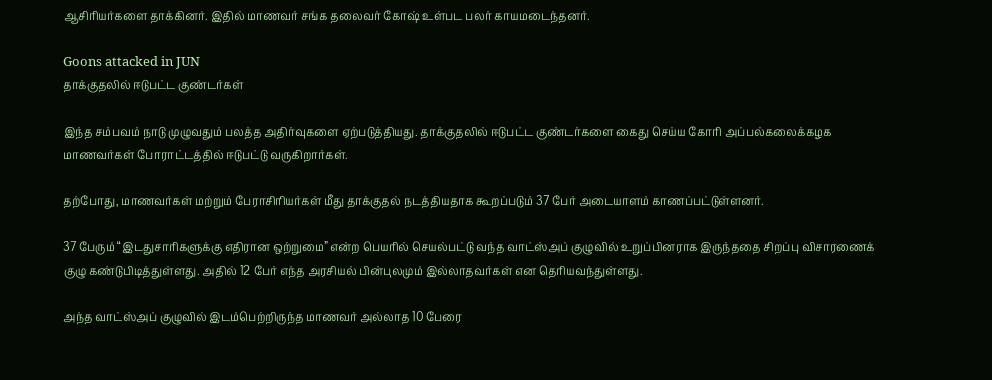ஆசிரியர்களை தாக்கினர். இதில் மாணவர் சங்க தலைவர் கோஷ் உள்பட பலர் காயமடைந்தனர்.

Goons attacked in JUN
தாக்குதலில் ஈடுபட்ட குண்டர்கள்

இந்த சம்பவம் நாடு முழுவதும் பலத்த அதிர்வுகளை ஏற்படுத்தியது. தாக்குதலில் ஈடுபட்ட குண்டர்களை கைது செய்ய கோரி அப்பல்கலைக்கழக மாணவர்கள் போராட்டத்தில் ஈடுபட்டு வருகிறார்கள்.

தற்போது, மாணவர்கள் மற்றும் பேராசிரியர்கள் மீது தாக்குதல் நடத்தியதாக கூறப்படும் 37 பேர் அடையாளம் காணப்பட்டுள்ளனர்.

37 பேரும் “இடதுசாரிகளுக்கு எதிரான ஒற்றுமை” என்ற பெயரில் செயல்பட்டு வந்த வாட்ஸ்அப் குழுவில் உறுப்பினராக இருந்ததை சிறப்பு விசாரணைக் குழு கண்டுபிடித்துள்ளது. அதில் 12 பேர் எந்த அரசியல் பின்புலமும் இல்லாதவர்கள் என தெரியவந்துள்ளது.

அந்த வாட்ஸ்அப் குழுவில் இடம்பெற்றிருந்த மாணவர் அல்லாத 10 பேரை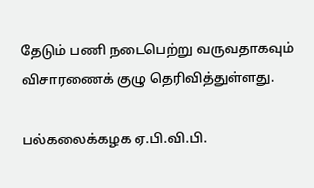தேடும் பணி நடைபெற்று வருவதாகவும் விசாரணைக் குழு தெரிவித்துள்ளது.

பல்கலைக்கழக ஏ.பி.வி.பி.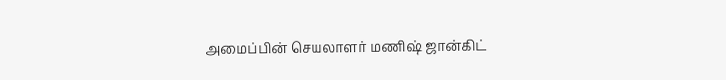அமைப்பின் செயலாளர் மணிஷ் ஜான்கிட்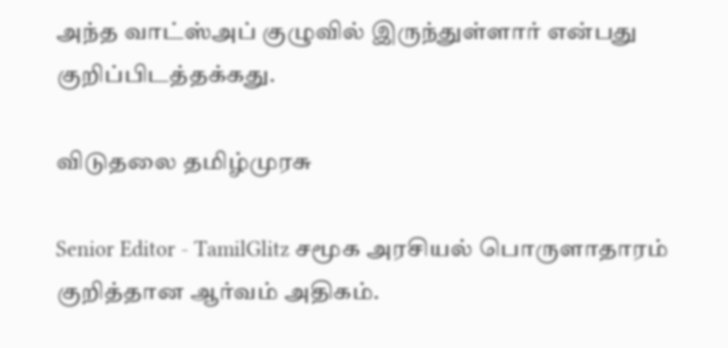அந்த வாட்ஸ்அப் குழுவில் இருந்துள்ளார் என்பது குறிப்பிடத்தக்கது.

விடுதலை தமிழ்முரசு

Senior Editor - TamilGlitz சமூக அரசியல் பொருளாதாரம் குறித்தான ஆர்வம் அதிகம்.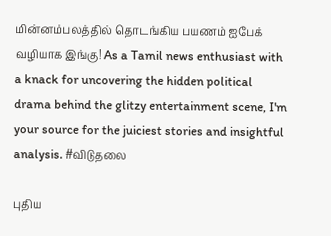மின்னம்பலத்தில் தொடங்கிய பயணம் ஐபேக் வழியாக இங்கு! As a Tamil news enthusiast with a knack for uncovering the hidden political drama behind the glitzy entertainment scene, I'm your source for the juiciest stories and insightful analysis. #விடுதலை

புதிய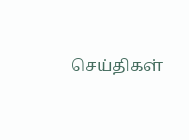செய்திகள்